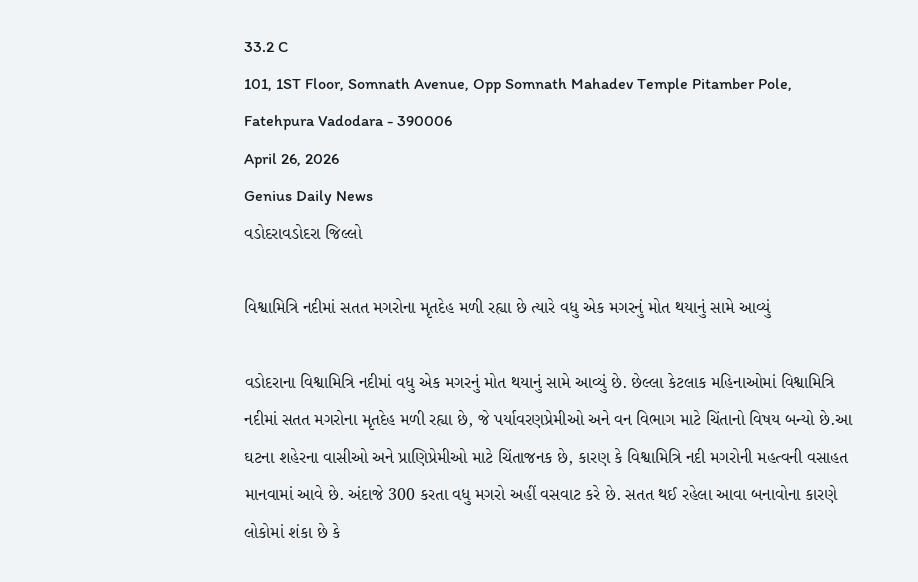33.2 C
101, 1ST Floor, Somnath Avenue, Opp Somnath Mahadev Temple Pitamber Pole, Fatehpura Vadodara - 390006
April 26, 2026
Genius Daily News
વડોદરાવડોદરા જિલ્લો

વિશ્વામિત્રિ નદીમાં સતત મગરોના મૃતદેહ મળી રહ્યા છે ત્યારે વધુ એક મગરનું મોત થયાનું સામે આવ્યું

વડોદરાના વિશ્વામિત્રિ નદીમાં વધુ એક મગરનું મોત થયાનું સામે આવ્યું છે. છેલ્લા કેટલાક મહિનાઓમાં વિશ્વામિત્રિ નદીમાં સતત મગરોના મૃતદેહ મળી રહ્યા છે, જે પર્યાવરણપ્રેમીઓ અને વન વિભાગ માટે ચિંતાનો વિષય બન્યો છે.આ ઘટના શહેરના વાસીઓ અને પ્રાણિપ્રેમીઓ માટે ચિંતાજનક છે, કારણ કે વિશ્વામિત્રિ નદી મગરોની મહત્વની વસાહત માનવામાં આવે છે. અંદાજે 300 કરતા વધુ મગરો અહીં વસવાટ કરે છે. સતત થઈ રહેલા આવા બનાવોના કારણે લોકોમાં શંકા છે કે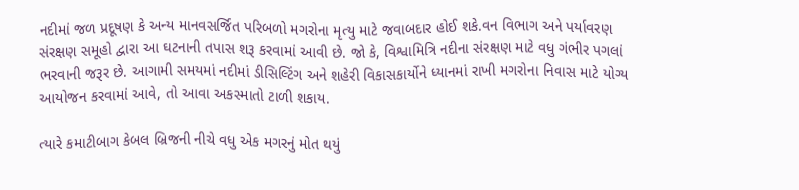નદીમાં જળ પ્રદૂષણ કે અન્ય માનવસર્જિત પરિબળો મગરોના મૃત્યુ માટે જવાબદાર હોઈ શકે.વન વિભાગ અને પર્યાવરણ સંરક્ષણ સમૂહો દ્વારા આ ઘટનાની તપાસ શરૂ કરવામાં આવી છે. જો કે, વિશ્વામિત્રિ નદીના સંરક્ષણ માટે વધુ ગંભીર પગલાં ભરવાની જરૂર છે. આગામી સમયમાં નદીમાં ડીસિલ્ટિંગ અને શહેરી વિકાસકાર્યોને ધ્યાનમાં રાખી મગરોના નિવાસ માટે યોગ્ય આયોજન કરવામાં આવે, તો આવા અકસ્માતો ટાળી શકાય.

ત્યારે કમાટીબાગ કેબલ બ્રિજની નીચે વધુ એક મગરનું મોત થયું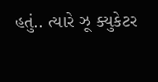હતું.. ત્યારે ઝૂ ક્યુકેટર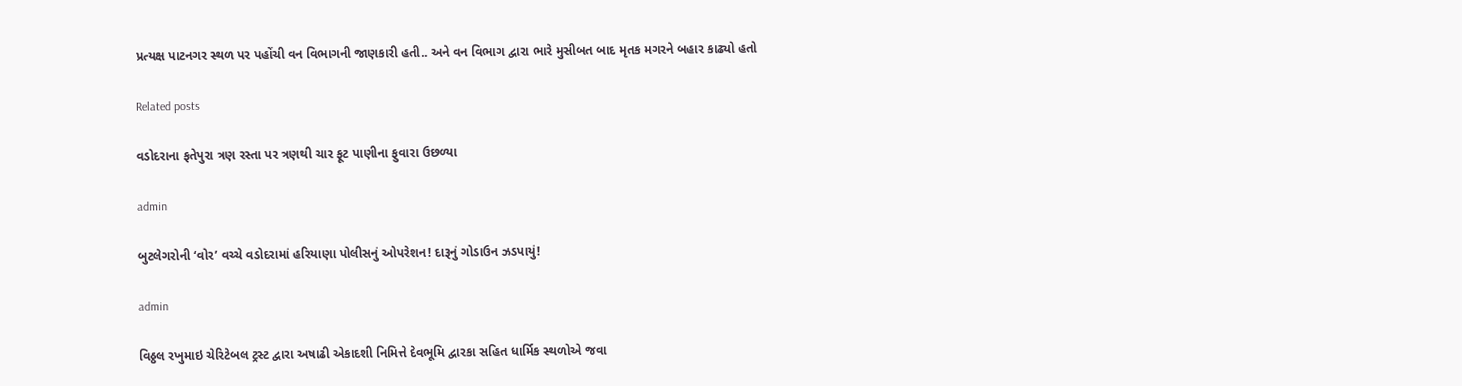પ્રત્યક્ષ પાટનગર સ્થળ પર પહોંચી વન વિભાગની જાણકારી હતી.. અને વન વિભાગ દ્વારા ભારે મુસીબત બાદ મૃતક મગરને બહાર કાઢ્યો હતો

Related posts

વડોદરાના ફતેપુરા ત્રણ રસ્તા પર ત્રણથી ચાર ફૂટ પાણીના ફુવારા ઉછળ્યા

admin

બુટલેગરોની ‘વોર’ વચ્ચે વડોદરામાં હરિયાણા પોલીસનું ઓપરેશન! દારૂનું ગોડાઉન ઝડપાયું!

admin

વિઠ્ઠલ રખુમાઇ ચેરિટેબલ ટ્રસ્ટ દ્વારા અષાઢી એકાદશી નિમિત્તે દેવભૂમિ દ્વારકા સહિત ધાર્મિક સ્થળોએ જવા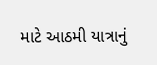માટે આઠમી યાત્રાનું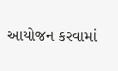આયોજન કરવામાં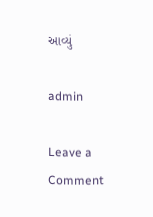આવ્યું

admin

Leave a Comment